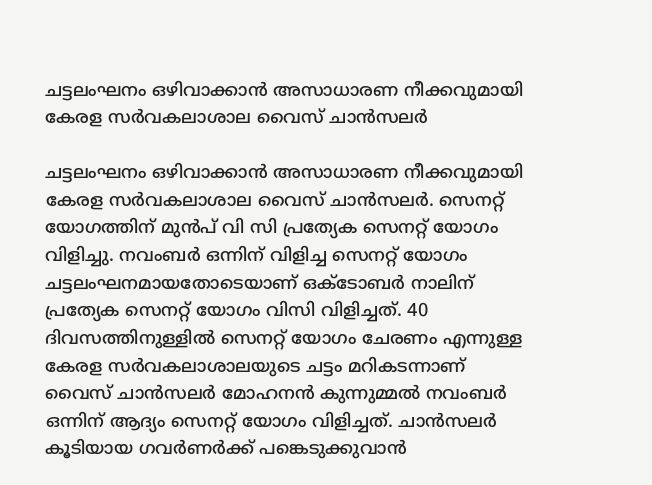ചട്ടലംഘനം ഒഴിവാക്കാന്‍ അസാധാരണ നീക്കവുമായി കേരള സര്‍വകലാശാല വൈസ് ചാന്‍സലര്‍

ചട്ടലംഘനം ഒഴിവാക്കാന്‍ അസാധാരണ നീക്കവുമായി കേരള സര്‍വകലാശാല വൈസ് ചാന്‍സലര്‍. സെനറ്റ് യോഗത്തിന് മുന്‍പ് വി സി പ്രത്യേക സെനറ്റ് യോഗം വിളിച്ചു. നവംബര്‍ ഒന്നിന് വിളിച്ച സെനറ്റ് യോഗം ചട്ടലംഘനമായതോടെയാണ് ഒക്ടോബര്‍ നാലിന് പ്രത്യേക സെനറ്റ് യോഗം വിസി വിളിച്ചത്. 40 ദിവസത്തിനുള്ളില്‍ സെനറ്റ് യോഗം ചേരണം എന്നുള്ള കേരള സര്‍വകലാശാലയുടെ ചട്ടം മറികടന്നാണ് വൈസ് ചാന്‍സലര്‍ മോഹനന്‍ കുന്നുമ്മല്‍ നവംബര്‍ ഒന്നിന് ആദ്യം സെനറ്റ് യോഗം വിളിച്ചത്. ചാന്‍സലര്‍ കൂടിയായ ഗവര്‍ണര്‍ക്ക് പങ്കെടുക്കുവാന്‍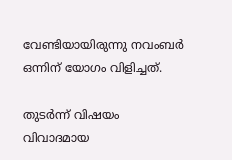വേണ്ടിയായിരുന്നു നവംബര്‍ ഒന്നിന് യോഗം വിളിച്ചത്.

തുടര്‍ന്ന് വിഷയം വിവാദമായ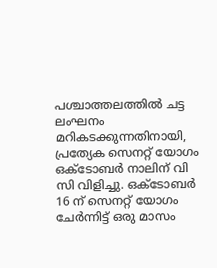പശ്ചാത്തലത്തില്‍ ചട്ട ലംഘനം മറികടക്കുന്നതിനായി, പ്രത്യേക സെനറ്റ് യോഗം ഒക്ടോബര്‍ നാലിന് വി സി വിളിച്ചു. ഒക്ടോബര്‍ 16 ന് സെനറ്റ് യോഗം ചേര്‍ന്നിട്ട് ഒരു മാസം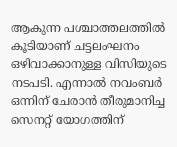ആകുന്ന പശ്ചാത്തലത്തില്‍ കൂടിയാണ് ചട്ടലംഘനം ഒഴിവാക്കാനുള്ള വിസിയുടെ നടപടി. എന്നാല്‍ നവംബര്‍ ഒന്നിന് ചേരാന്‍ തീരുമാനിച്ച സെനറ്റ് യോഗത്തിന്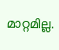മാറ്റമില്ല.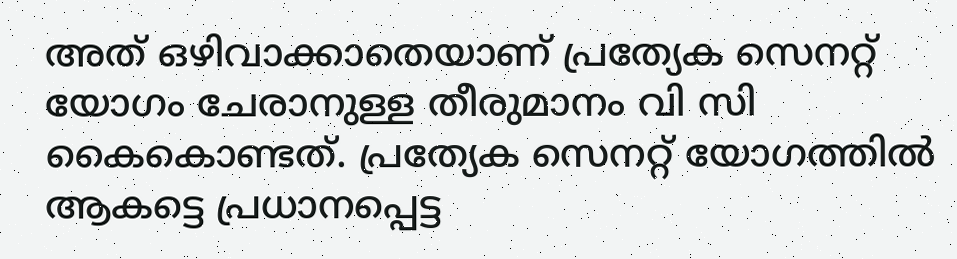അത് ഒഴിവാക്കാതെയാണ് പ്രത്യേക സെനറ്റ് യോഗം ചേരാനുള്ള തീരുമാനം വി സി കൈകൊണ്ടത്. പ്രത്യേക സെനറ്റ് യോഗത്തില്‍ ആകട്ടെ പ്രധാനപ്പെട്ട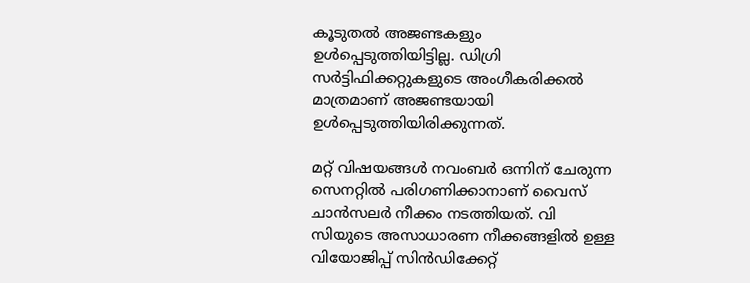കൂടുതല്‍ അജണ്ടകളും ഉള്‍പ്പെടുത്തിയിട്ടില്ല. ഡിഗ്രി സര്‍ട്ടിഫിക്കറ്റുകളുടെ അംഗീകരിക്കല്‍ മാത്രമാണ് അജണ്ടയായി ഉള്‍പ്പെടുത്തിയിരിക്കുന്നത്.

മറ്റ് വിഷയങ്ങള്‍ നവംബര്‍ ഒന്നിന് ചേരുന്ന സെനറ്റില്‍ പരിഗണിക്കാനാണ് വൈസ് ചാന്‍സലര്‍ നീക്കം നടത്തിയത്. വി സിയുടെ അസാധാരണ നീക്കങ്ങളില്‍ ഉള്ള വിയോജിപ്പ് സിന്‍ഡിക്കേറ്റ്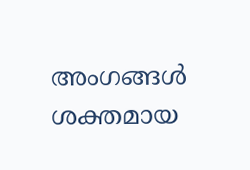അംഗങ്ങള്‍ ശക്തമായ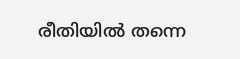രീതിയില്‍ തന്നെ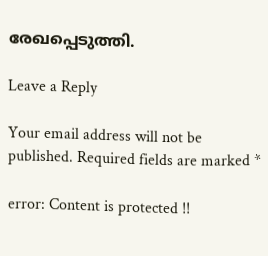രേഖപ്പെടുത്തി.

Leave a Reply

Your email address will not be published. Required fields are marked *

error: Content is protected !!